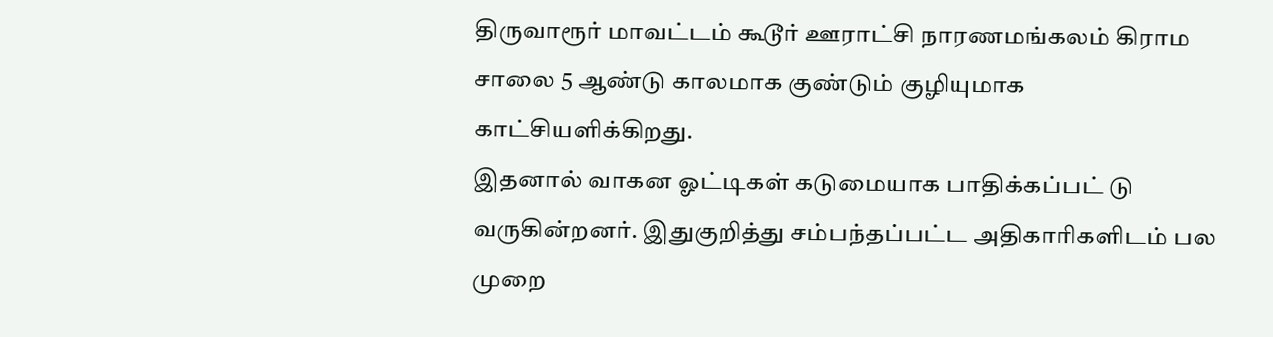திருவாரூர் மாவட்டம் கூடூர் ஊராட்சி நாரணமங்கலம் கிராம சாலை 5 ஆண்டு காலமாக குண்டும் குழியுமாக காட்சியளிக்கிறது.
இதனால் வாகன ஓட்டிகள் கடுமையாக பாதிக்கப்பட் டு வருகின்றனர். இதுகுறித்து சம்பந்தப்பட்ட அதிகாரிகளிடம் பல முறை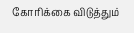கோரிக்கை விடுத்தும்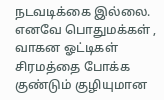நடவடிக்கை இல்லை. எனவே பொதுமக்கள் , வாகன ஓட்டிகள் சிரமத்தை போக்க குண்டும் குழியுமான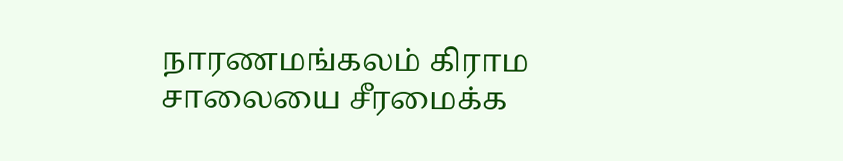நாரணமங்கலம் கிராம சாலையை சீரமைக்க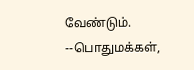வேண்டும்.
--பொதுமக்கள்,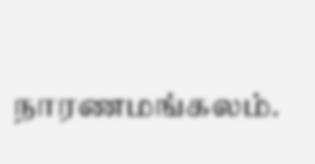நாரணமங்கலம்.